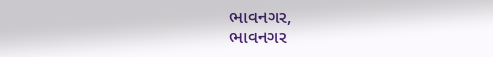ભાવનગર,
ભાવનગર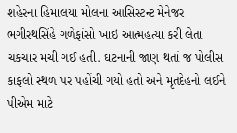શહેરના હિમાલયા મોલના આસિસ્ટન્ટ મેનેજર ભગીરથસિંહે ગળેફાંસો ખાઇ આત્મહત્યા કરી લેતા ચકચાર મચી ગઈ હતી. ઘટનાની જાણ થતાં જ પોલીસ કાફલો સ્થળ પર પહોંચી ગયો હતો અને મૃતદેહનો લઈને પીએમ માટે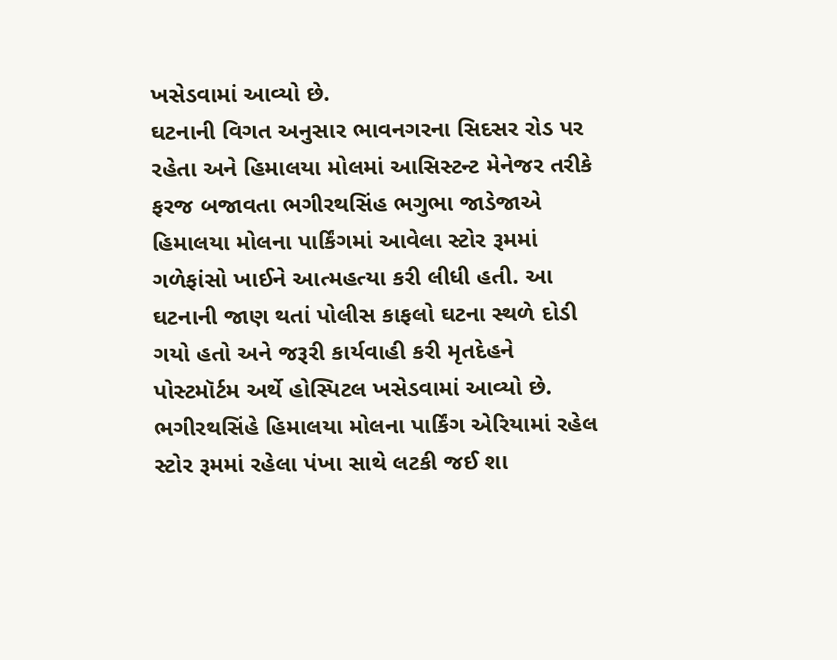ખસેડવામાં આવ્યો છે.
ઘટનાની વિગત અનુસાર ભાવનગરના સિદસર રોડ પર રહેતા અને હિમાલયા મોલમાં આસિસ્ટન્ટ મેનેજર તરીકે ફરજ બજાવતા ભગીરથસિંહ ભગુભા જાડેજાએ હિમાલયા મોલના પાર્કિંગમાં આવેલા સ્ટોર રૂમમાં ગળેફાંસો ખાઈને આત્મહત્યા કરી લીધી હતી. આ ઘટનાની જાણ થતાં પોલીસ કાફલો ઘટના સ્થળે દોડી ગયો હતો અને જરૂરી કાર્યવાહી કરી મૃતદેહને પોસ્ટમૉર્ટમ અર્થે હોસ્પિટલ ખસેડવામાં આવ્યો છે.
ભગીરથસિંહે હિમાલયા મોલના પાર્કિંગ એરિયામાં રહેલ સ્ટોર રૂમમાં રહેલા પંખા સાથે લટકી જઈ શા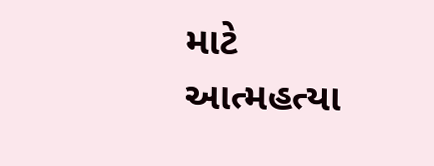માટે આત્મહત્યા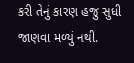કરી તેનું કારણ હજુ સુધી જાણવા મળ્યું નથી.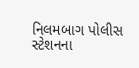નિલમબાગ પોલીસ સ્ટેશનના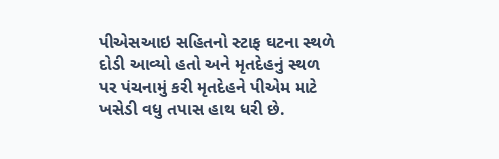પીએસઆઇ સહિતનો સ્ટાફ ઘટના સ્થળે દોડી આવ્યો હતો અને મૃતદેહનું સ્થળ પર પંચનામું કરી મૃતદેહને પીએમ માટે ખસેડી વધુ તપાસ હાથ ધરી છે.